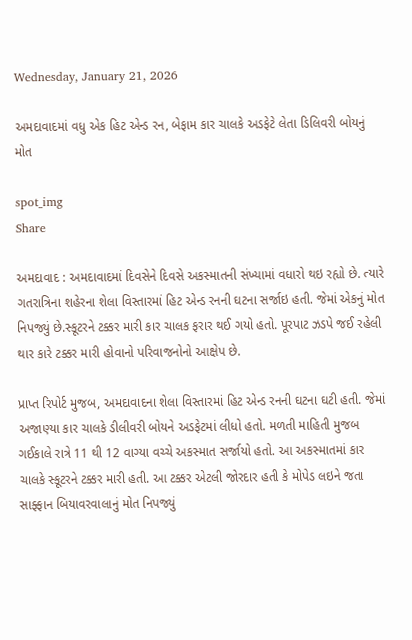Wednesday, January 21, 2026

અમદાવાદમાં વધુ એક હિટ એન્ડ રન, બેફામ કાર ચાલકે અડફેટે લેતા ડિલિવરી બોયનું મોત

spot_img
Share

અમદાવાદ : અમદાવાદમાં દિવસેને દિવસે અકસ્માતની સંખ્યામાં વધારો થઇ રહ્યો છે. ત્યારે ગતરાત્રિના શહેરના શેલા વિસ્તારમાં હિટ એન્ડ રનની ઘટના સર્જાઇ હતી. જેમાં એકનું મોત નિપજ્યું છે.સ્કૂટરને ટક્કર મારી કાર ચાલક ફરાર થઈ ગયો હતો. પૂરપાટ ઝડપે જઈ રહેલી થાર કારે ટક્કર મારી હોવાનો પરિવાજનોનો આક્ષેપ છે.

પ્રાપ્ત રિપોર્ટ મુજબ, અમદાવાદના શેલા વિસ્તારમાં હિટ એન્ડ રનની ઘટના ઘટી હતી. જેમાં અજાણ્યા કાર ચાલકે ડીલીવરી બોયને અડફેટમાં લીધો હતો. મળતી માહિતી મુજબ ગઈકાલે રાત્રે 11 થી 12 વાગ્યા વચ્ચે અકસ્માત સર્જાયો હતો. આ અકસ્માતમાં કાર ચાલકે સ્કૂટરને ટક્કર મારી હતી. આ ટક્કર એટલી જોરદાર હતી કે મોપેડ લઇને જતા સાફ્ફાન બિયાવરવાલાનું મોત નિપજ્યું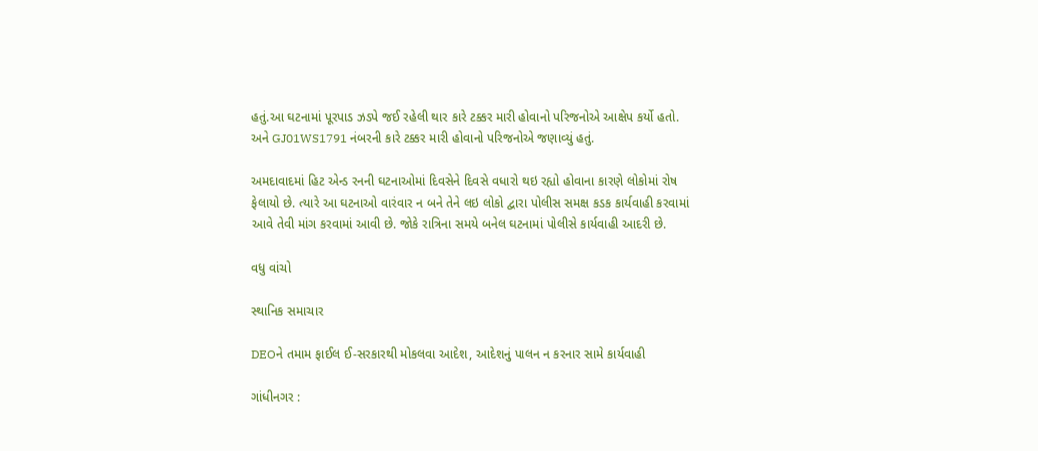હતું.આ ઘટનામાં પૂરપાડ ઝડપે જઈ રહેલી થાર કારે ટક્કર મારી હોવાનો પરિજનોએ આક્ષેપ કર્યો હતો. અને GJ01WS1791 નંબરની કારે ટક્કર મારી હોવાનો પરિજનોએ જણાવ્યું હતું.

અમદાવાદમાં હિટ એન્ડ રનની ઘટનાઓમાં દિવસેને દિવસે વધારો થઇ રહ્યો હોવાના કારણે લોકોમાં રોષ ફેલાયો છે. ત્યારે આ ઘટનાઓ વારંવાર ન બને તેને લઇ લોકો દ્વારા પોલીસ સમક્ષ કડક કાર્યવાહી કરવામાં આવે તેવી માંગ કરવામાં આવી છે. જોકે રાત્રિના સમયે બનેલ ઘટનામાં પોલીસે કાર્યવાહી આદરી છે.

વધુ વાંચો

સ્થાનિક સમાચાર

DEOને તમામ ફાઈલ ઈ-સરકારથી મોકલવા આદેશ, આદેશનું પાલન ન કરનાર સામે કાર્યવાહી

ગાંધીનગર :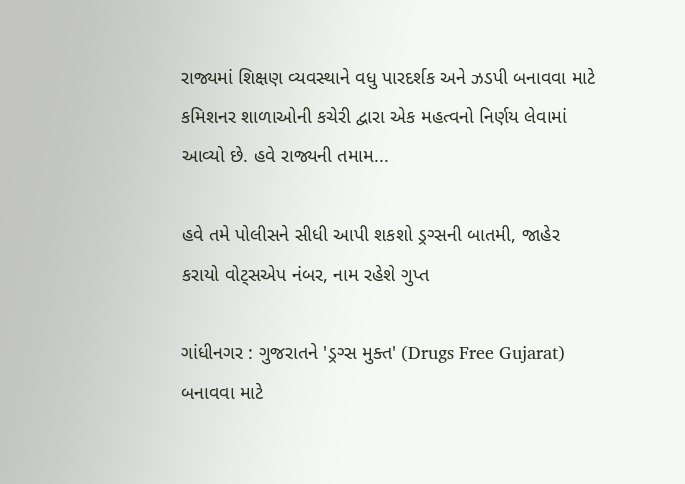રાજ્યમાં શિક્ષણ વ્યવસ્થાને વધુ પારદર્શક અને ઝડપી બનાવવા માટે કમિશનર શાળાઓની કચેરી દ્વારા એક મહત્વનો નિર્ણય લેવામાં આવ્યો છે. હવે રાજ્યની તમામ...

હવે તમે પોલીસને સીધી આપી શકશો ડ્રગ્સની બાતમી, જાહેર કરાયો વોટ્સએપ નંબર, નામ રહેશે ગુપ્ત

ગાંધીનગર : ગુજરાતને 'ડ્રગ્સ મુક્ત' (Drugs Free Gujarat) બનાવવા માટે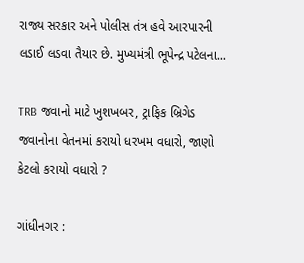રાજ્ય સરકાર અને પોલીસ તંત્ર હવે આરપારની લડાઈ લડવા તૈયાર છે. મુખ્યમંત્રી ભૂપેન્દ્ર પટેલના...

TRB જવાનો માટે ખુશખબર, ટ્રાફિક બ્રિગેડ જવાનોના વેતનમાં કરાયો ધરખમ વધારો, જાણો કેટલો કરાયો વધારો ?

ગાંધીનગર :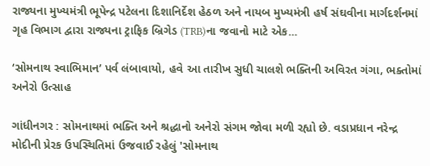રાજ્યના મુખ્યમંત્રી ભૂપેન્દ્ર પટેલના દિશાનિર્દેશ હેઠળ અને નાયબ મુખ્યમંત્રી હર્ષ સંઘવીના માર્ગદર્શનમાં ગૃહ વિભાગ દ્વારા રાજ્યના ટ્રાફિક બ્રિગેડ (TRB)ના જવાનો માટે એક...

‘સોમનાથ સ્વાભિમાન’ પર્વ લંબાવાયો, હવે આ તારીખ સુધી ચાલશે ભક્તિની અવિરત ગંગા, ભક્તોમાં અનેરો ઉત્સાહ

ગાંધીનગર : સોમનાથમાં ભક્તિ અને શ્રદ્ધાનો અનેરો સંગમ જોવા મળી રહ્યો છે. વડાપ્રધાન નરેન્દ્ર મોદીની પ્રેરક ઉપસ્થિતિમાં ઉજવાઈ રહેલું 'સોમનાથ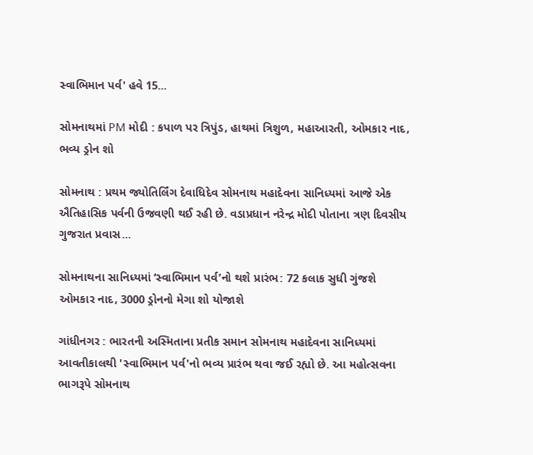સ્વાભિમાન પર્વ' હવે 15...

સોમનાથમાં PM મોદી : કપાળ પર ત્રિપુંડ, હાથમાં ત્રિશુળ, મહાઆરતી, ઓમકાર નાદ, ભવ્ય ડ્રોન શો

સોમનાથ : પ્રથમ જ્યોતિર્લિંગ દેવાધિદેવ સોમનાથ મહાદેવના સાનિધ્યમાં આજે એક ઐતિહાસિક પર્વની ઉજવણી થઈ રહી છે. વડાપ્રધાન નરેન્દ્ર મોદી પોતાના ત્રણ દિવસીય ગુજરાત પ્રવાસ...

સોમનાથના સાનિધ્યમાં ‘સ્વાભિમાન પર્વ’નો થશે પ્રારંભ: 72 કલાક સુધી ગુંજશે ઓમકાર નાદ, 3000 ડ્રોનનો મેગા શો યોજાશે

ગાંધીનગર : ભારતની અસ્મિતાના પ્રતીક સમાન સોમનાથ મહાદેવના સાનિધ્યમાં આવતીકાલથી 'સ્વાભિમાન પર્વ'નો ભવ્ય પ્રારંભ થવા જઈ રહ્યો છે. આ મહોત્સવના ભાગરૂપે સોમનાથ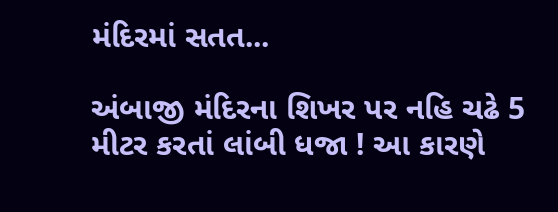મંદિરમાં સતત...

અંબાજી મંદિરના શિખર પર નહિ ચઢે 5 મીટર કરતાં લાંબી ધજા ! આ કારણે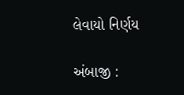લેવાયો નિર્ણય

અંબાજી :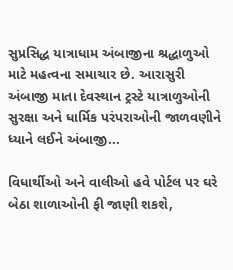સુપ્રસિદ્ધ યાત્રાધામ અંબાજીના શ્રદ્ધાળુઓ માટે મહત્વના સમાચાર છે. આરાસુરી અંબાજી માતા દેવસ્થાન ટ્રસ્ટે યાત્રાળુઓની સુરક્ષા અને ધાર્મિક પરંપરાઓની જાળવણીને ધ્યાને લઈને અંબાજી...

વિધાર્થીઓ અને વાલીઓ હવે પોર્ટલ પર ઘરે બેઠા શાળાઓની ફી જાણી શકશે,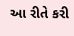આ રીતે કરી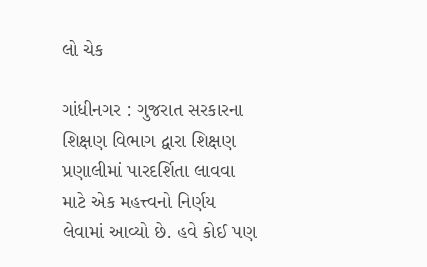લો ચેક

ગાંધીનગર : ગુજરાત સરકારના શિક્ષણ વિભાગ દ્વારા શિક્ષણ પ્રણાલીમાં પારદર્શિતા લાવવા માટે એક મહત્ત્વનો નિર્ણય લેવામાં આવ્યો છે. હવે કોઈ પણ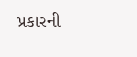પ્રકારની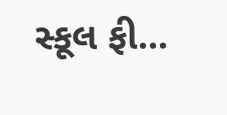સ્કૂલ ફી...